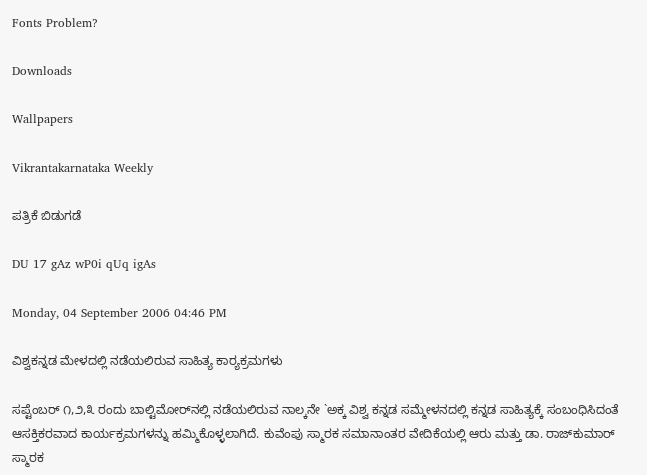Fonts Problem?

Downloads

Wallpapers

Vikrantakarnataka Weekly

ಪತ್ರಿಕೆ ಬಿಡುಗಡೆ

DU 17 gAz wP0i qUq igAs

Monday, 04 September 2006 04:46 PM

ವಿಶ್ವಕನ್ನಡ ಮೇಳದಲ್ಲಿ ನಡೆಯಲಿರುವ ಸಾಹಿತ್ಯ ಕಾರ್‍ಯಕ್ರಮಗಳು

ಸಪ್ಟೆಂಬರ್ ೧,೨,೩ ರಂದು ಬಾಲ್ಟಿಮೋರ್‌ನಲ್ಲಿ ನಡೆಯಲಿರುವ ನಾಲ್ಕನೇ `ಅಕ್ಕ ವಿಶ್ವ ಕನ್ನಡ ಸಮ್ಮೇಳನದಲ್ಲಿ ಕನ್ನಡ ಸಾಹಿತ್ಯಕ್ಕೆ ಸಂಬಂಧಿಸಿದಂತೆ ಆಸಕ್ತಿಕರವಾದ ಕಾರ್ಯಕ್ರಮಗಳನ್ನು ಹಮ್ಮಿಕೊಳ್ಳಲಾಗಿದೆ. ಕುವೆಂಪು ಸ್ಮಾರಕ ಸಮಾನಾಂತರ ವೇದಿಕೆಯಲ್ಲಿ ಆರು ಮತ್ತು ಡಾ. ರಾಜ್‌ಕುಮಾರ್ ಸ್ಮಾರಕ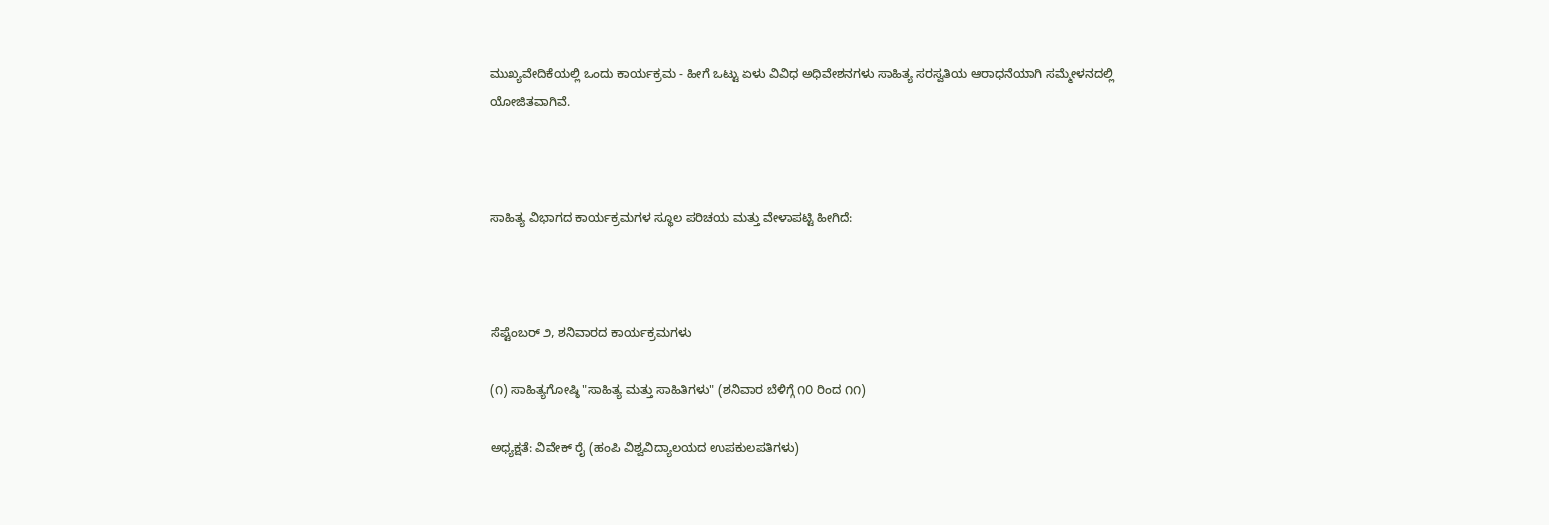ಮುಖ್ಯವೇದಿಕೆಯಲ್ಲಿ ಒಂದು ಕಾರ್ಯಕ್ರಮ - ಹೀಗೆ ಒಟ್ಟು ಏಳು ವಿವಿಧ ಅಧಿವೇಶನಗಳು ಸಾಹಿತ್ಯ ಸರಸ್ವತಿಯ ಆರಾಧನೆಯಾಗಿ ಸಮ್ಮೇಳನದಲ್ಲಿ ಯೋಜಿತವಾಗಿವೆ.



ಸಾಹಿತ್ಯ ವಿಭಾಗದ ಕಾರ್ಯಕ್ರಮಗಳ ಸ್ಥೂಲ ಪರಿಚಯ ಮತ್ತು ವೇಳಾಪಟ್ಟಿ ಹೀಗಿದೆ:



ಸೆಪ್ಟೆಂಬರ್ ೨, ಶನಿವಾರದ ಕಾರ್ಯಕ್ರಮಗಳು

(೧) ಸಾಹಿತ್ಯಗೋಷ್ಠಿ "ಸಾಹಿತ್ಯ ಮತ್ತು ಸಾಹಿತಿಗಳು" (ಶನಿವಾರ ಬೆಳಿಗ್ಗೆ ೧೦ ರಿಂದ ೧೧)

ಅಧ್ಯಕ್ಷತೆ: ವಿವೇಕ್ ರೈ (ಹಂಪಿ ವಿಶ್ವವಿದ್ಯಾಲಯದ ಉಪಕುಲಪತಿಗಳು)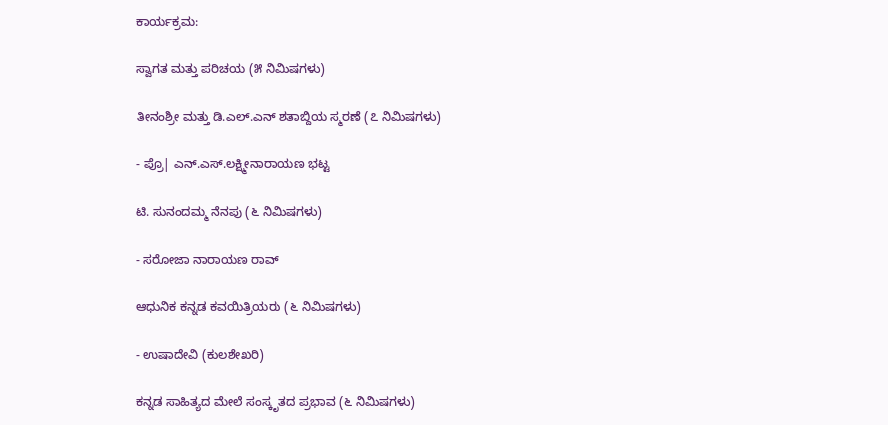ಕಾರ್ಯಕ್ರಮ:

ಸ್ವಾಗತ ಮತ್ತು ಪರಿಚಯ (೫ ನಿಮಿಷಗಳು)

ತೀನಂಶ್ರೀ ಮತ್ತು ಡಿ.ಎಲ್.ಎನ್ ಶತಾಬ್ದಿಯ ಸ್ಮರಣೆ (೭ ನಿಮಿಷಗಳು)

- ಪ್ರೊ| ಎನ್.ಎಸ್.ಲಕ್ಷ್ಮೀನಾರಾಯಣ ಭಟ್ಟ

ಟಿ. ಸುನಂದಮ್ಮ ನೆನಪು (೬ ನಿಮಿಷಗಳು)

- ಸರೋಜಾ ನಾರಾಯಣ ರಾವ್

ಆಧುನಿಕ ಕನ್ನಡ ಕವಯಿತ್ರಿಯರು (೬ ನಿಮಿಷಗಳು)

- ಉಷಾದೇವಿ (ಕುಲಶೇಖರಿ)

ಕನ್ನಡ ಸಾಹಿತ್ಯದ ಮೇಲೆ ಸಂಸ್ಕೃತದ ಪ್ರಭಾವ (೬ ನಿಮಿಷಗಳು)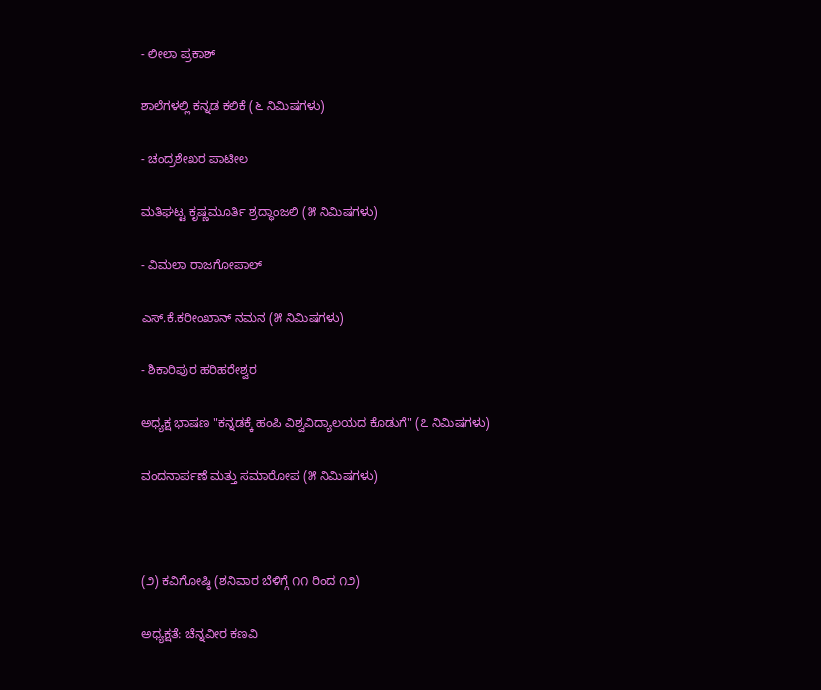- ಲೀಲಾ ಪ್ರಕಾಶ್

ಶಾಲೆಗಳಲ್ಲಿ ಕನ್ನಡ ಕಲಿಕೆ (೬ ನಿಮಿಷಗಳು)

- ಚಂದ್ರಶೇಖರ ಪಾಟೀಲ

ಮತಿಘಟ್ಟ ಕೃಷ್ಣಮೂರ್ತಿ ಶ್ರದ್ಧಾಂಜಲಿ (೫ ನಿಮಿಷಗಳು)

- ವಿಮಲಾ ರಾಜಗೋಪಾಲ್

ಎಸ್.ಕೆ.ಕರೀಂಖಾನ್ ನಮನ (೫ ನಿಮಿಷಗಳು)

- ಶಿಕಾರಿಪುರ ಹರಿಹರೇಶ್ವರ

ಅಧ್ಯಕ್ಷ ಭಾಷಣ "ಕನ್ನಡಕ್ಕೆ ಹಂಪಿ ವಿಶ್ವವಿದ್ಯಾಲಯದ ಕೊಡುಗೆ" (೭ ನಿಮಿಷಗಳು)

ವಂದನಾರ್ಪಣೆ ಮತ್ತು ಸಮಾರೋಪ (೫ ನಿಮಿಷಗಳು)



(೨) ಕವಿಗೋಷ್ಠಿ (ಶನಿವಾರ ಬೆಳಿಗ್ಗೆ ೧೧ ರಿಂದ ೧೨)

ಅಧ್ಯಕ್ಷತೆ: ಚೆನ್ನವೀರ ಕಣವಿ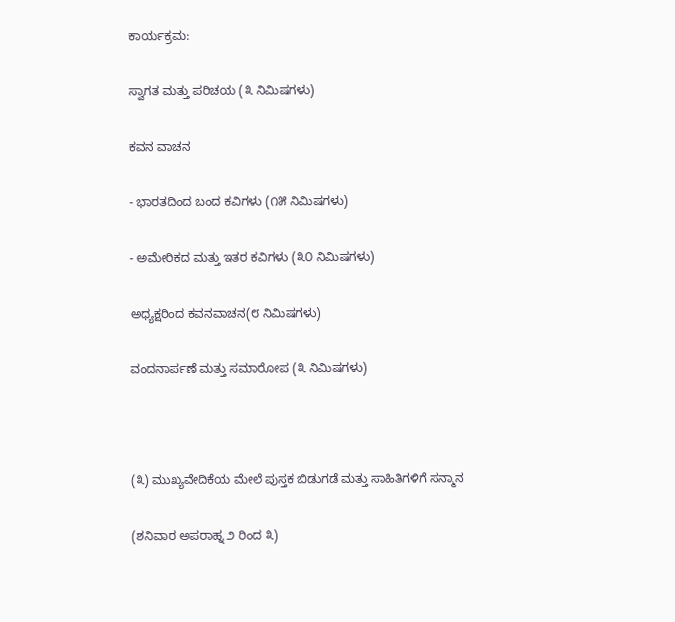ಕಾರ್ಯಕ್ರಮ:

ಸ್ವಾಗತ ಮತ್ತು ಪರಿಚಯ (೩ ನಿಮಿಷಗಳು)

ಕವನ ವಾಚನ

- ಭಾರತದಿಂದ ಬಂದ ಕವಿಗಳು (೧೫ ನಿಮಿಷಗಳು)

- ಅಮೇರಿಕದ ಮತ್ತು ಇತರ ಕವಿಗಳು (೩೦ ನಿಮಿಷಗಳು)

ಅಧ್ಯಕ್ಷರಿಂದ ಕವನವಾಚನ(೮ ನಿಮಿಷಗಳು)

ವಂದನಾರ್ಪಣೆ ಮತ್ತು ಸಮಾರೋಪ (೩ ನಿಮಿಷಗಳು)



(೩) ಮುಖ್ಯವೇದಿಕೆಯ ಮೇಲೆ ಪುಸ್ತಕ ಬಿಡುಗಡೆ ಮತ್ತು ಸಾಹಿತಿಗಳಿಗೆ ಸನ್ಮಾನ

(ಶನಿವಾರ ಅಪರಾಹ್ನ ೨ ರಿಂದ ೩)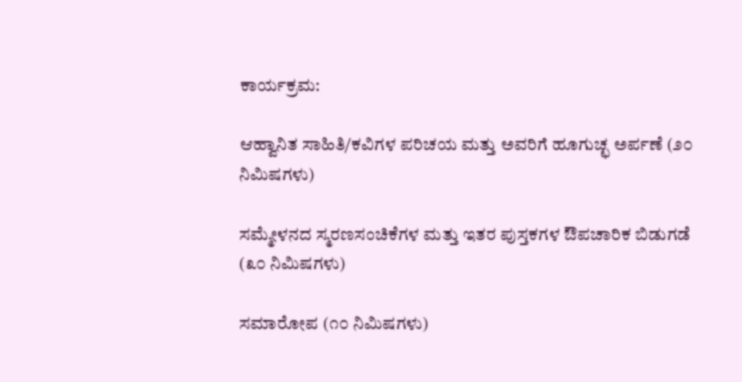ಕಾರ್ಯಕ್ರಮ:

ಆಹ್ವಾನಿತ ಸಾಹಿತಿ/ಕವಿಗಳ ಪರಿಚಯ ಮತ್ತು ಅವರಿಗೆ ಹೂಗುಚ್ಛ ಅರ್ಪಣೆ (೨೦ ನಿಮಿಷಗಳು)

ಸಮ್ಮೇಳನದ ಸ್ಮರಣಸಂಚಿಕೆಗಳ ಮತ್ತು ಇತರ ಪುಸ್ತಕಗಳ ಔಪಚಾರಿಕ ಬಿಡುಗಡೆ (೩೦ ನಿಮಿಷಗಳು)

ಸಮಾರೋಪ (೧೦ ನಿಮಿಷಗಳು)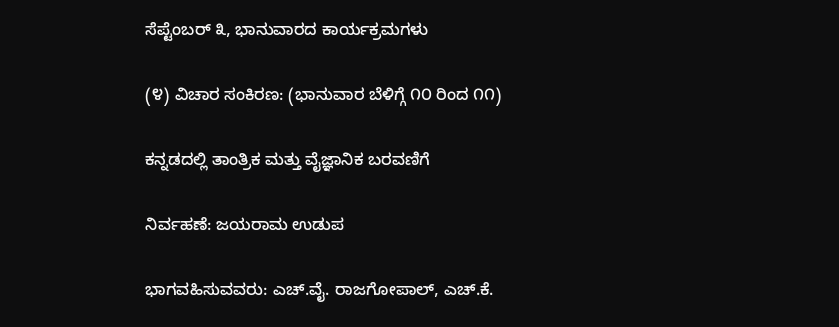ಸೆಪ್ಟೆಂಬರ್ ೩, ಭಾನುವಾರದ ಕಾರ್ಯಕ್ರಮಗಳು

(೪) ವಿಚಾರ ಸಂಕಿರಣ: (ಭಾನುವಾರ ಬೆಳಿಗ್ಗೆ ೧೦ ರಿಂದ ೧೧)

ಕನ್ನಡದಲ್ಲಿ ತಾಂತ್ರಿಕ ಮತ್ತು ವೈಜ್ಞಾನಿಕ ಬರವಣಿಗೆ

ನಿರ್ವಹಣೆ: ಜಯರಾಮ ಉಡುಪ

ಭಾಗವಹಿಸುವವರು: ಎಚ್.ವೈ. ರಾಜಗೋಪಾಲ್, ಎಚ್.ಕೆ.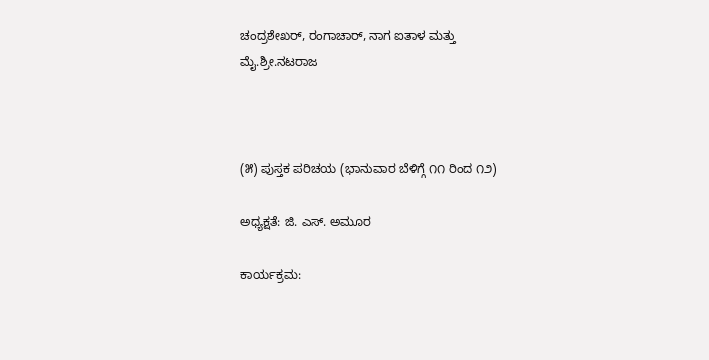ಚಂದ್ರಶೇಖರ್, ರಂಗಾಚಾರ್, ನಾಗ ಐತಾಳ ಮತ್ತು ಮೈ.ಶ್ರೀ.ನಟರಾಜ



(೫) ಪುಸ್ತಕ ಪರಿಚಯ (ಭಾನುವಾರ ಬೆಳಿಗ್ಗೆ ೧೧ ರಿಂದ ೧೨)

ಅಧ್ಯಕ್ಷತೆ: ಜಿ. ಎಸ್. ಅಮೂರ

ಕಾರ್ಯಕ್ರಮ: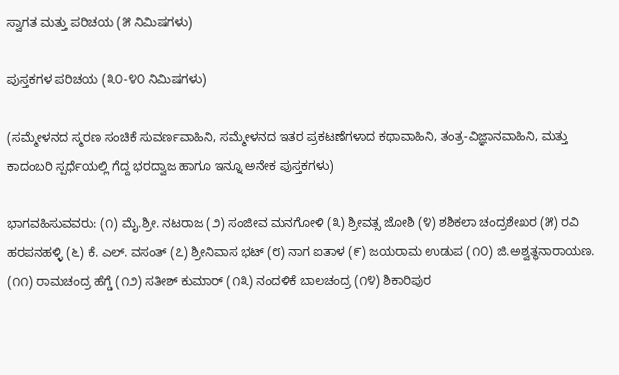ಸ್ವಾಗತ ಮತ್ತು ಪರಿಚಯ (೫ ನಿಮಿಷಗಳು)

ಪುಸ್ತಕಗಳ ಪರಿಚಯ (೩೦-೪೦ ನಿಮಿಷಗಳು)

(ಸಮ್ಮೇಳನದ ಸ್ಮರಣ ಸಂಚಿಕೆ ಸುವರ್ಣವಾಹಿನಿ, ಸಮ್ಮೇಳನದ ಇತರ ಪ್ರಕಟಣೆಗಳಾದ ಕಥಾವಾಹಿನಿ, ತಂತ್ರ-ವಿಜ್ಞಾನವಾಹಿನಿ, ಮತ್ತು ಕಾದಂಬರಿ ಸ್ಪರ್ಧೆಯಲ್ಲಿ ಗೆದ್ದ ಭರದ್ವಾಜ ಹಾಗೂ ಇನ್ನೂ ಅನೇಕ ಪುಸ್ತಕಗಳು)

ಭಾಗವಹಿಸುವವರು: (೧) ಮೈ.ಶ್ರೀ. ನಟರಾಜ (೨) ಸಂಜೀವ ಮನಗೋಳಿ (೩) ಶ್ರೀವತ್ಸ ಜೋಶಿ (೪) ಶಶಿಕಲಾ ಚಂದ್ರಶೇಖರ (೫) ರವಿ ಹರಪನಹಳ್ಳಿ (೬) ಕೆ. ಎಲ್. ವಸಂತ್ (೭) ಶ್ರೀನಿವಾಸ ಭಟ್ (೮) ನಾಗ ಐತಾಳ (೯) ಜಯರಾಮ ಉಡುಪ (೧೦) ಜಿ.ಅಶ್ವತ್ಥನಾರಾಯಣ. (೧೧) ರಾಮಚಂದ್ರ ಹೆಗ್ಡೆ (೧೨) ಸತೀಶ್ ಕುಮಾರ್ (೧೩) ನಂದಳಿಕೆ ಬಾಲಚಂದ್ರ (೧೪) ಶಿಕಾರಿಪುರ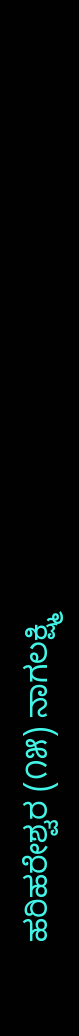ಹರಿಹರೇಶ್ವರ (೧೫) ನಾಗಲಕ್ಷ್ಮಿ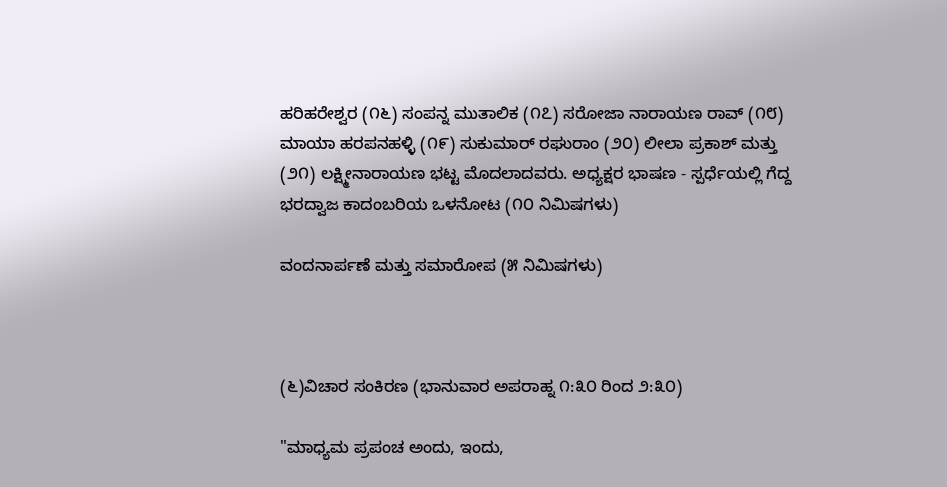ಹರಿಹರೇಶ್ವರ (೧೬) ಸಂಪನ್ನ ಮುತಾಲಿಕ (೧೭) ಸರೋಜಾ ನಾರಾಯಣ ರಾವ್ (೧೮) ಮಾಯಾ ಹರಪನಹಳ್ಳಿ (೧೯) ಸುಕುಮಾರ್ ರಘುರಾಂ (೨೦) ಲೀಲಾ ಪ್ರಕಾಶ್ ಮತ್ತು (೨೧) ಲಕ್ಷ್ಮೀನಾರಾಯಣ ಭಟ್ಟ ಮೊದಲಾದವರು. ಅಧ್ಯಕ್ಷರ ಭಾಷಣ - ಸ್ಪರ್ಧೆಯಲ್ಲಿ ಗೆದ್ದ ಭರದ್ವಾಜ ಕಾದಂಬರಿಯ ಒಳನೋಟ (೧೦ ನಿಮಿಷಗಳು)

ವಂದನಾರ್ಪಣೆ ಮತ್ತು ಸಮಾರೋಪ (೫ ನಿಮಿಷಗಳು)



(೬)ವಿಚಾರ ಸಂಕಿರಣ (ಭಾನುವಾರ ಅಪರಾಹ್ನ ೧:೩೦ ರಿಂದ ೨:೩೦)

"ಮಾಧ್ಯಮ ಪ್ರಪಂಚ ಅಂದು, ಇಂದು,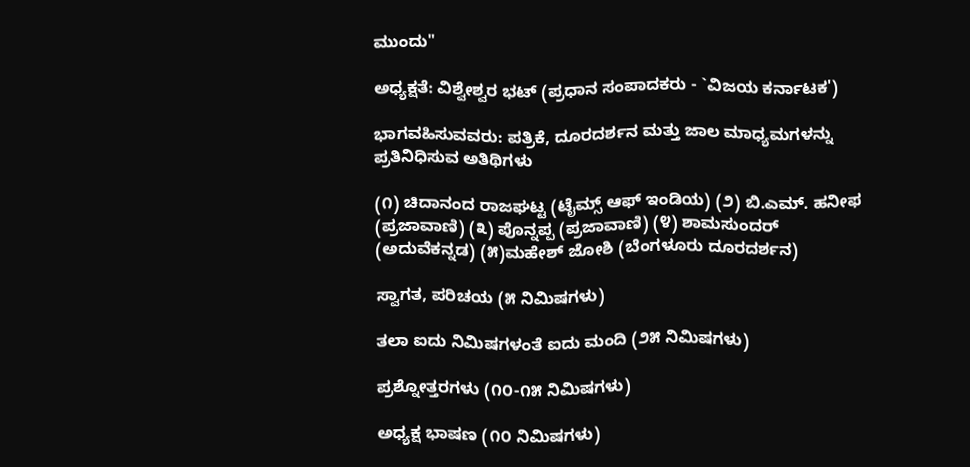ಮುಂದು"

ಅಧ್ಯಕ್ಷತೆ: ವಿಶ್ವೇಶ್ವರ ಭಟ್ (ಪ್ರಧಾನ ಸಂಪಾದಕರು - `ವಿಜಯ ಕರ್ನಾಟಕ')

ಭಾಗವಹಿಸುವವರು: ಪತ್ರಿಕೆ, ದೂರದರ್ಶನ ಮತ್ತು ಜಾಲ ಮಾಧ್ಯಮಗಳನ್ನು ಪ್ರತಿನಿಧಿಸುವ ಅತಿಥಿಗಳು

(೧) ಚಿದಾನಂದ ರಾಜಘಟ್ಟ (ಟೈಮ್ಸ್ ಆಫ್ ಇಂಡಿಯ) (೨) ಬಿ.ಎಮ್. ಹನೀಫ (ಪ್ರಜಾವಾಣಿ) (೩) ಪೊನ್ನಪ್ಪ (ಪ್ರಜಾವಾಣಿ) (೪) ಶಾಮಸುಂದರ್ (ಅದುವೆಕನ್ನಡ) (೫)ಮಹೇಶ್ ಜೋಶಿ (ಬೆಂಗಳೂರು ದೂರದರ್ಶನ)

ಸ್ವಾಗತ, ಪರಿಚಯ (೫ ನಿಮಿಷಗಳು)

ತಲಾ ಐದು ನಿಮಿಷಗಳಂತೆ ಐದು ಮಂದಿ (೨೫ ನಿಮಿಷಗಳು)

ಪ್ರಶ್ನೋತ್ತರಗಳು (೧೦-೧೫ ನಿಮಿಷಗಳು)

ಅಧ್ಯಕ್ಷ ಭಾಷಣ (೧೦ ನಿಮಿಷಗಳು)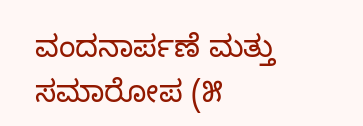ವಂದನಾರ್ಪಣೆ ಮತ್ತು ಸಮಾರೋಪ (೫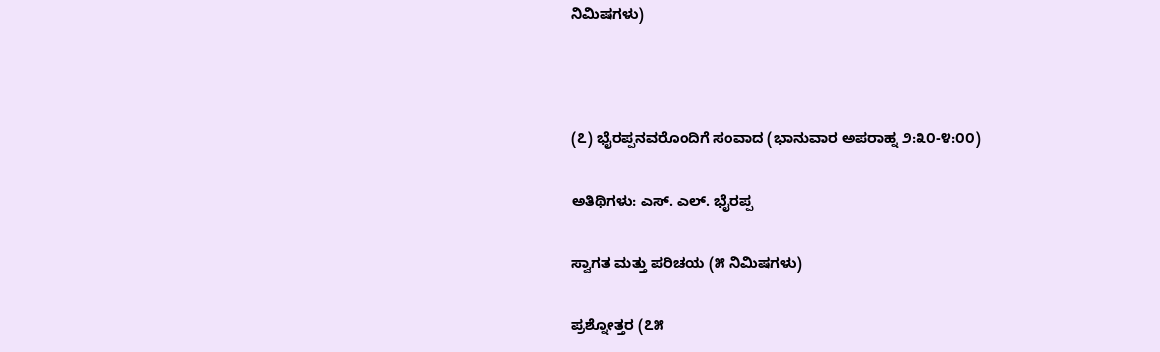ನಿಮಿಷಗಳು)



(೭) ಭೈರಪ್ಪನವರೊಂದಿಗೆ ಸಂವಾದ (ಭಾನುವಾರ ಅಪರಾಹ್ನ ೨:೩೦-೪:೦೦)

ಅತಿಥಿಗಳು: ಎಸ್. ಎಲ್. ಭೈರಪ್ಪ

ಸ್ವಾಗತ ಮತ್ತು ಪರಿಚಯ (೫ ನಿಮಿಷಗಳು)

ಪ್ರಶ್ನೋತ್ತರ (೭೫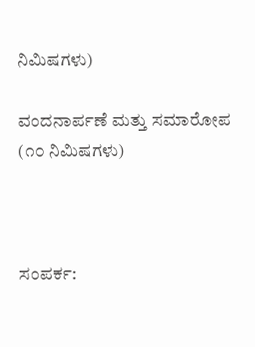ನಿಮಿಷಗಳು)

ವಂದನಾರ್ಪಣೆ ಮತ್ತು ಸಮಾರೋಪ (೧೦ ನಿಮಿಷಗಳು)



ಸಂಪರ್ಕ: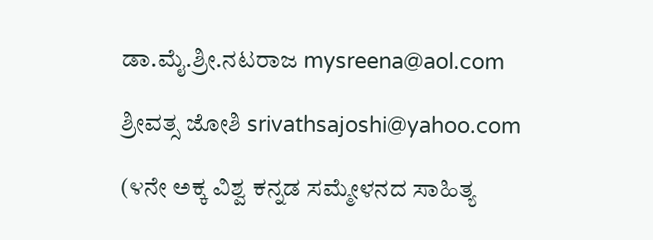ಡಾ.ಮೈ.ಶ್ರೀ.ನಟರಾಜ mysreena@aol.com

ಶ್ರೀವತ್ಸ ಜೋಶಿ srivathsajoshi@yahoo.com

(೪ನೇ ಅಕ್ಕ ವಿಶ್ವ ಕನ್ನಡ ಸಮ್ಮೇಳನದ ಸಾಹಿತ್ಯ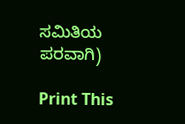ಸಮಿತಿಯ ಪರವಾಗಿ)

Print This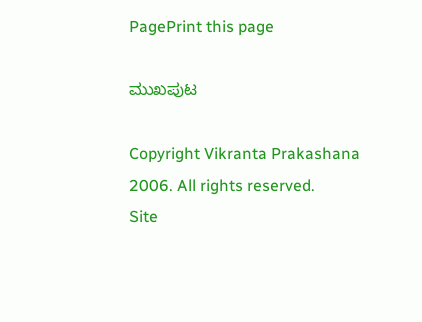PagePrint this page

ಮುಖಪುಟ

Copyright Vikranta Prakashana 2006. All rights reserved.
Site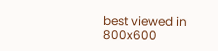best viewed in 800x600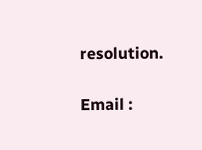resolution.

Email :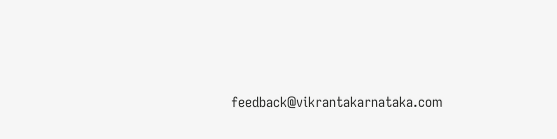feedback@vikrantakarnataka.com